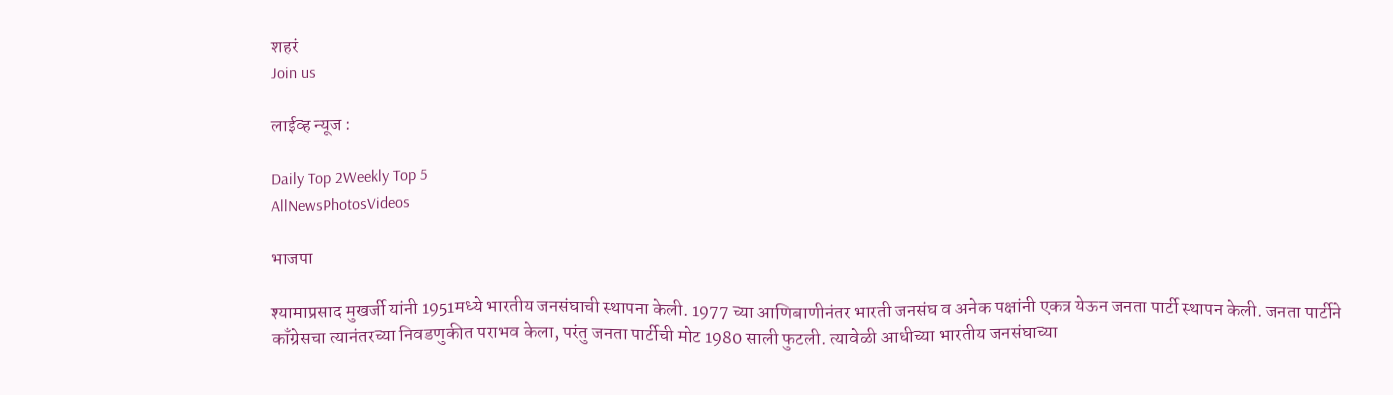शहरं
Join us

लाईव्ह न्यूज :

Daily Top 2Weekly Top 5
AllNewsPhotosVideos

भाजपा

श्यामाप्रसाद मुखर्जी यांनी 1951मध्ये भारतीय जनसंघाची स्थापना केली. 1977 च्या आणिबाणीनंतर भारती जनसंघ व अनेक पक्षांनी एकत्र येऊन जनता पार्टी स्थापन केली. जनता पार्टीने काँग्रेसचा त्यानंतरच्या निवडणुकीत पराभव केला, परंतु जनता पार्टीची मोट 1980 साली फुटली. त्यावेळी आधीच्या भारतीय जनसंघाच्या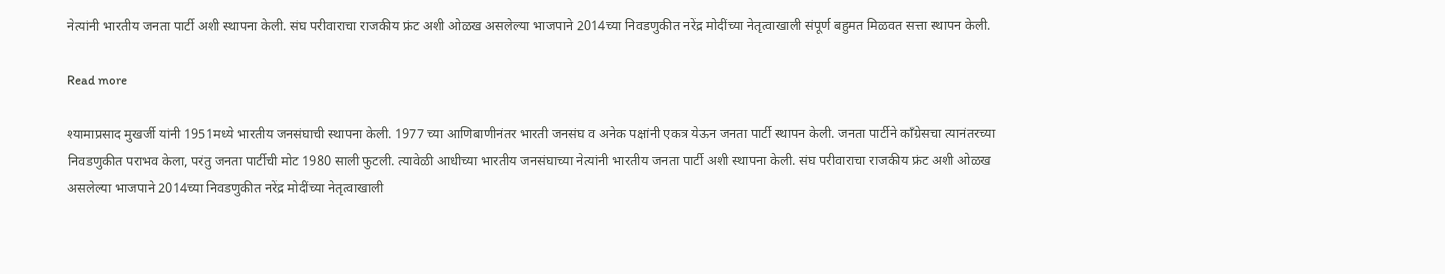नेत्यांनी भारतीय जनता पार्टी अशी स्थापना केली. संघ परीवाराचा राजकीय फ्रंट अशी ओळख असलेल्या भाजपाने 2014च्या निवडणुकीत नरेंद्र मोदींच्या नेतृत्वाखाली संपूर्ण बहुमत मिळवत सत्ता स्थापन केली.

Read more

श्यामाप्रसाद मुखर्जी यांनी 1951मध्ये भारतीय जनसंघाची स्थापना केली. 1977 च्या आणिबाणीनंतर भारती जनसंघ व अनेक पक्षांनी एकत्र येऊन जनता पार्टी स्थापन केली. जनता पार्टीने काँग्रेसचा त्यानंतरच्या निवडणुकीत पराभव केला, परंतु जनता पार्टीची मोट 1980 साली फुटली. त्यावेळी आधीच्या भारतीय जनसंघाच्या नेत्यांनी भारतीय जनता पार्टी अशी स्थापना केली. संघ परीवाराचा राजकीय फ्रंट अशी ओळख असलेल्या भाजपाने 2014च्या निवडणुकीत नरेंद्र मोदींच्या नेतृत्वाखाली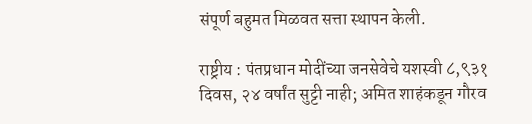संपूर्ण बहुमत मिळवत सत्ता स्थापन केली.

राष्ट्रीय : पंतप्रधान मोदींच्या जनसेवेचे यशस्वी ८,९३१ दिवस, २४ वर्षांत सुट्टी नाही; अमित शाहंकडून गौरव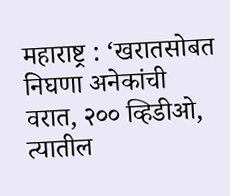महाराष्ट्र : ‘खरातसोबत निघणा अनेकांची वरात, २०० व्हिडीओ, त्यातील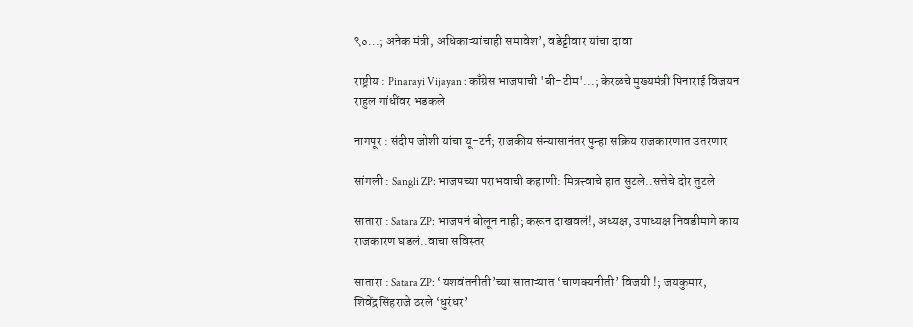९०...; अनेक मंत्री, अधिकाऱ्यांचाही समावेश’, वडेट्टीवार यांचा दावा

राष्ट्रीय : Pinarayi Vijayan : काँग्रेस भाजपाची 'बी-टीम'...; केरळचे मुख्यमंत्री पिनाराई विजयन राहुल गांधींवर भडकले

नागपूर : संदीप जोशी यांचा यू-टर्न; राजकीय संन्यासानंतर पुन्हा सक्रिय राजकारणात उतरणार

सांगली : Sangli ZP: भाजपच्या पराभवाची कहाणी: मित्रत्त्वाचे हात सुटले..सत्तेचे दोर तुटले

सातारा : Satara ZP: भाजपनं बोलून नाही; करून दाखवलं!, अध्यक्ष, उपाध्यक्ष निवडीमागे काय राजकारण घडलं..वाचा सविस्तर

सातारा : Satara ZP: ‘यशवंतनीती’च्या साताऱ्यात ‘चाणक्यनीती’ विजयी !; जयकुमार, शिवेंद्रसिंहराजे ठरले ‘धुरंधर’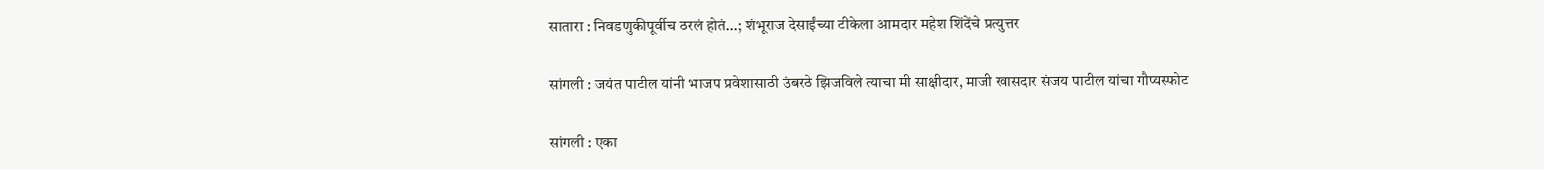सातारा : निवडणुकीपूर्वीच ठरलं होतं...; शंभूराज देसाईंच्या टीकेला आमदार महेश शिंदेंचे प्रत्युत्तर

सांगली : जयंत पाटील यांनी भाजप प्रवेशासाठी उंबरठे झिजविले त्याचा मी साक्षीदार, माजी खासदार संजय पाटील यांचा गौप्यस्फोट

सांगली : एका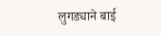लुगड्याने बाई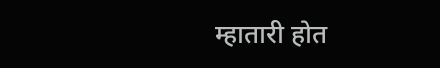म्हातारी होत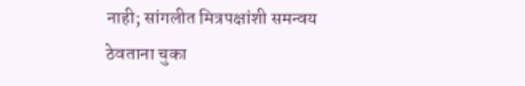नाही; सांगलीत मित्रपक्षांशी समन्वय ठेवताना चुका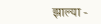झाल्या -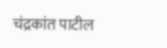चंद्रकांत पाटील